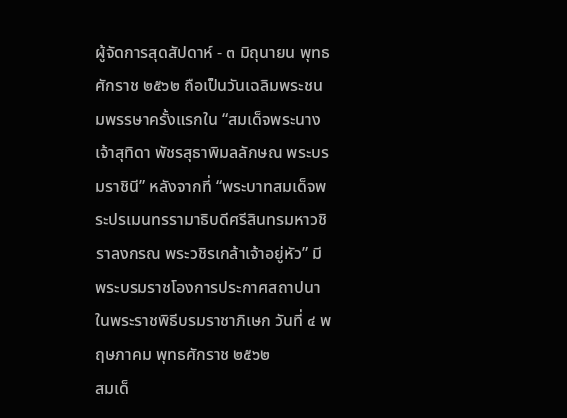ผู้จัดการสุดสัปดาห์ - ๓ มิถุนายน พุทธศักราช ๒๕๖๒ ถือเป็นวันเฉลิมพระชนมพรรษาครั้งแรกใน “สมเด็จพระนางเจ้าสุทิดา พัชรสุธาพิมลลักษณ พระบรมราชินี” หลังจากที่ “พระบาทสมเด็จพระปรเมนทรรามาธิบดีศรีสินทรมหาวชิราลงกรณ พระวชิรเกล้าเจ้าอยู่หัว” มีพระบรมราชโองการประกาศสถาปนาในพระราชพิธีบรมราชาภิเษก วันที่ ๔ พฤษภาคม พุทธศักราช ๒๕๖๒
สมเด็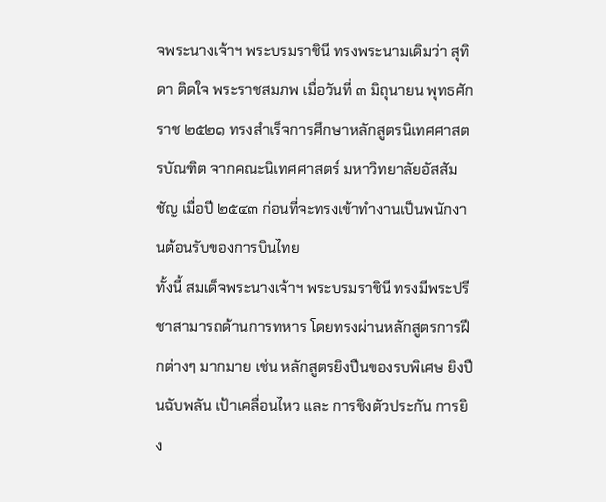จพระนางเจ้าฯ พระบรมราชินี ทรงพระนามเดิมว่า สุทิดา ติดใจ พระราชสมภพ เมื่อวันที่ ๓ มิถุนายน พุทธศักราช ๒๕๒๑ ทรงสำเร็จการศึกษาหลักสูตรนิเทศศาสตรบัณฑิต จากคณะนิเทศศาสตร์ มหาวิทยาลัยอัสสัมชัญ เมื่อปี ๒๕๔๓ ก่อนที่จะทรงเข้าทำงานเป็นพนักงานต้อนรับของการบินไทย
ทั้งนี้ สมเด็จพระนางเจ้าฯ พระบรมราชินี ทรงมีพระปรีชาสามารถด้านการทหาร โดยทรงผ่านหลักสูตรการฝึกต่างๆ มากมาย เช่น หลักสูตรยิงปืนของรบพิเศษ ยิงปืนฉับพลัน เป้าเคลื่อนไหว และ การชิงตัวประกัน การยิง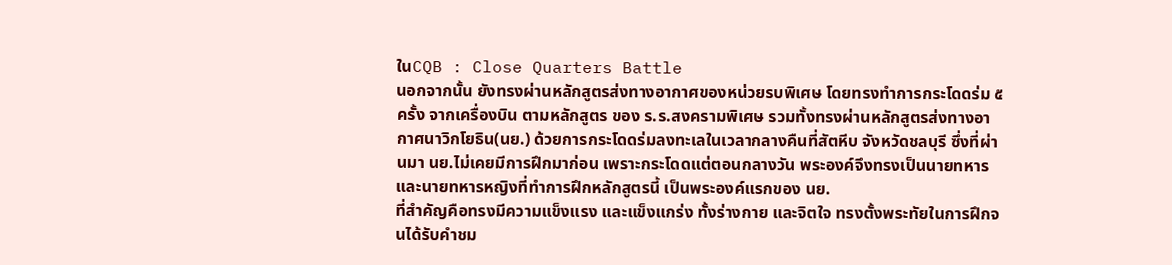ในCQB : Close Quarters Battle
นอกจากนั้น ยังทรงผ่านหลักสูตรส่งทางอากาศของหน่วยรบพิเศษ โดยทรงทำการกระโดดร่ม ๕ ครั้ง จากเครื่องบิน ตามหลักสูตร ของ ร.ร.สงครามพิเศษ รวมทั้งทรงผ่านหลักสูตรส่งทางอากาศนาวิกโยธิน(นย.) ด้วยการกระโดดร่มลงทะเลในเวลากลางคืนที่สัตหีบ จังหวัดชลบุรี ซึ่งที่ผ่านมา นย.ไม่เคยมีการฝึกมาก่อน เพราะกระโดดแต่ตอนกลางวัน พระองค์จึงทรงเป็นนายทหารและนายทหารหญิงที่ทำการฝึกหลักสูตรนี้ เป็นพระองค์แรกของ นย.
ที่สำคัญคือทรงมีความแข็งแรง และแข็งแกร่ง ทั้งร่างกาย และจิตใจ ทรงตั้งพระทัยในการฝึกจนได้รับคำชม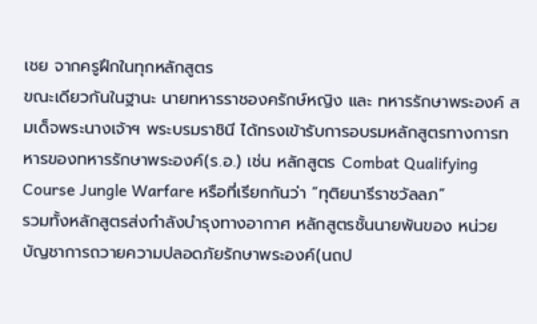เชย จากครูฝึกในทุกหลักสูตร
ขณะเดียวกันในฐานะ นายทหารราชองครักษ์หญิง และ ทหารรักษาพระองค์ สมเด็จพระนางเจ้าฯ พระบรมราชินี ได้ทรงเข้ารับการอบรมหลักสูตรทางการทหารของทหารรักษาพระองค์(ร.อ.) เช่น หลักสูตร Combat Qualifying Course Jungle Warfare หรือที่เรียกกันว่า “ทุติยนารีราชวัลลภ”
รวมทั้งหลักสูตรส่งกำลังบำรุงทางอากาศ หลักสูตรชั้นนายพันของ หน่วยบัญชาการถวายความปลอดภัยรักษาพระองค์(นถป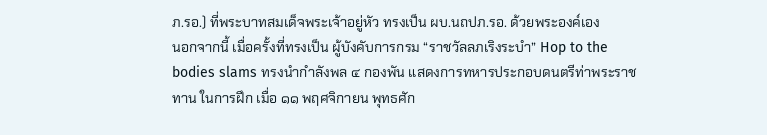ภ.รอ.) ที่พระบาทสมเด็จพระเจ้าอยู่หัว ทรงเป็น ผบ.นถปภ.รอ. ด้วยพระองค์เอง
นอกจากนี้ เมื่อครั้งที่ทรงเป็น ผู้บังคับการกรม “ราชวัลลภเริงระบำ” Hop to the bodies slams ทรงนำกำลังพล ๔ กองพัน แสดงการทหารประกอบดนตรีท่าพระราชทาน ในการฝึก เมื่อ ๑๑ พฤศจิกายน พุทธศัก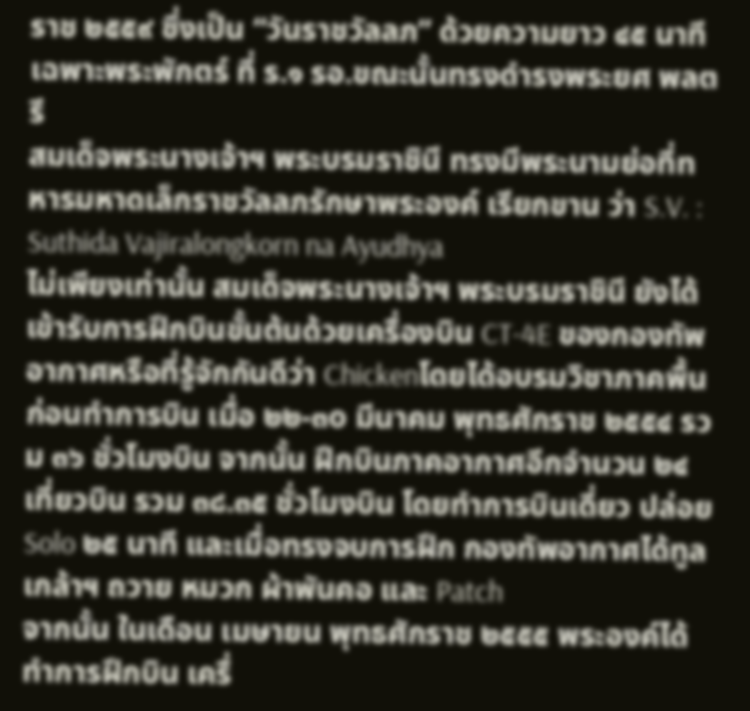ราช ๒๕๕๙ ซึ่งเป็น “วันราชวัลลภ” ด้วยความยาว ๔๕ นาที เฉพาะพระพักตร์ ที่ ร.๑ รอ.ขณะนั้นทรงดำรงพระยศ พลตรี
สมเด็จพระนางเจ้าฯ พระบรมราชินี ทรงมีพระนามย่อที่ทหารมหาดเล็กราชวัลลภรักษาพระองค์ เรียกขาน ว่า S.V. : Suthida Vajiralongkorn na Ayudhya
ไม่เพียงเท่านั้น สมเด็จพระนางเจ้าฯ พระบรมราชินี ยังได้เข้ารับการฝึกบินขั้นต้นด้วยเครื่องบิน CT-4E ของกองทัพอากาศหรือที่รู้จักกันดีว่า Chickenโดยได้อบรมวิชาภาคพื้นก่อนทำการบิน เมื่อ ๒๒-๓o มีนาคม พุทธศักราช ๒๕๕๔ รวม ๓๖ ชั่วโมงบิน จากนั้น ฝึกบินภาคอากาศอีกจำนวน ๒๔ เที่ยวบิน รวม ๓๘.๓๕ ชั่วโมงบิน โดยทำการบินเดี่ยว ปล่อย Solo ๒๕ นาที และเมื่อทรงจบการฝึก กองทัพอากาศได้ทูลเกล้าฯ ถวาย หมวก ผ้าพันคอ และ Patch
จากนั้น ในเดือน เมษายน พุทธศักราช ๒๕๕๕ พระองค์ได้ทำการฝึกบิน เครื่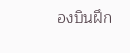องบินฝึก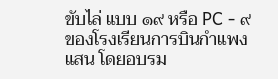ขับไล่ แบบ ๑๙ หรือ PC - ๙ ของโรงเรียนการบินกำแพงแสน โดยอบรม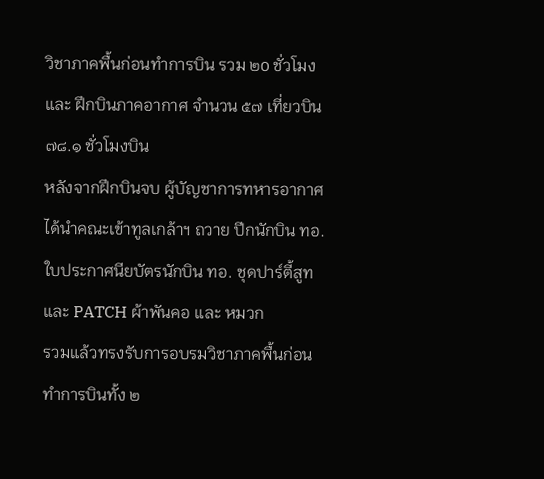วิชาภาคพื้นก่อนทำการบิน รวม ๒o ชั่วโมงและ ฝึกบินภาคอากาศ จำนวน ๕๗ เที่ยวบิน ๗๘.๑ ชั่วโมงบิน
หลังจากฝึกบินจบ ผู้บัญชาการทหารอากาศ ได้นำคณะเข้าทูลเกล้าฯ ถวาย ปีกนักบิน ทอ. ใบประกาศนียบัตรนักบิน ทอ. ชุดปาร์ตี้สูท และ PATCH ผ้าพันคอ และ หมวก
รวมแล้วทรงรับการอบรมวิชาภาคพื้นก่อนทำการบินทั้ง ๒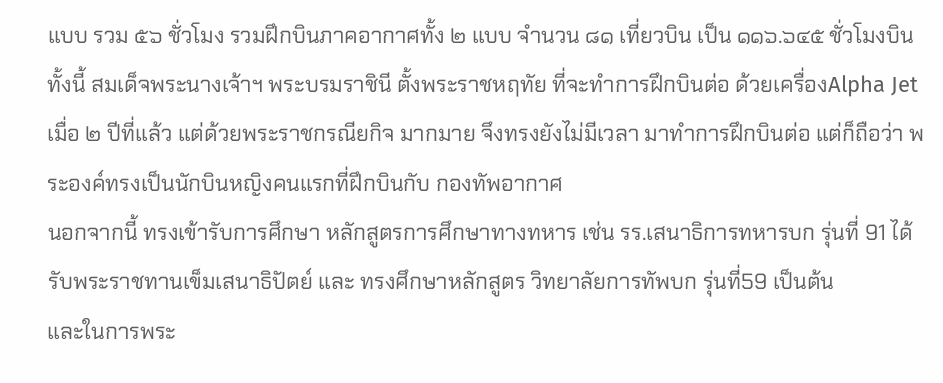แบบ รวม ๕๖ ชั่วโมง รวมฝึกบินภาคอากาศทั้ง ๒ แบบ จำนวน ๘๑ เที่ยวบิน เป็น ๑๑๖.๖๔๕ ชั่วโมงบิน
ทั้งนี้ สมเด็จพระนางเจ้าฯ พระบรมราชินี ตั้งพระราชหฤทัย ที่จะทำการฝึกบินต่อ ด้วยเครื่องAlpha Jet เมื่อ ๒ ปีที่แล้ว แต่ด้วยพระราชกรณียกิจ มากมาย จึงทรงยังไม่มีเวลา มาทำการฝึกบินต่อ แต่ก็ถือว่า พระองค์ทรงเป็นนักบินหญิงคนแรกที่ฝึกบินกับ กองทัพอากาศ
นอกจากนี้ ทรงเข้ารับการศึกษา หลักสูตรการศึกษาทางทหาร เช่น รร.เสนาธิการทหารบก รุ่นที่ 91 ได้รับพระราชทานเข็มเสนาธิปัตย์ และ ทรงศึกษาหลักสูตร วิทยาลัยการทัพบก รุ่นที่59 เป็นต้น
และในการพระ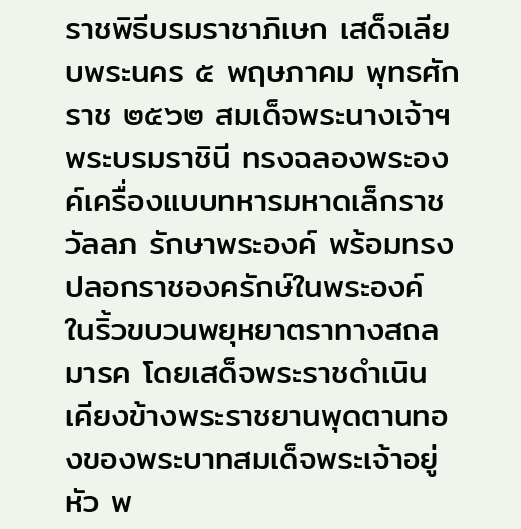ราชพิธีบรมราชาภิเษก เสด็จเลียบพระนคร ๕ พฤษภาคม พุทธศักราช ๒๕๖๒ สมเด็จพระนางเจ้าฯ พระบรมราชินี ทรงฉลองพระองค์เครื่องแบบทหารมหาดเล็กราชวัลลภ รักษาพระองค์ พร้อมทรงปลอกราชองครักษ์ในพระองค์ ในริ้วขบวนพยุหยาตราทางสถลมารค โดยเสด็จพระราชดำเนิน เคียงข้างพระราชยานพุดตานทองของพระบาทสมเด็จพระเจ้าอยู่หัว พ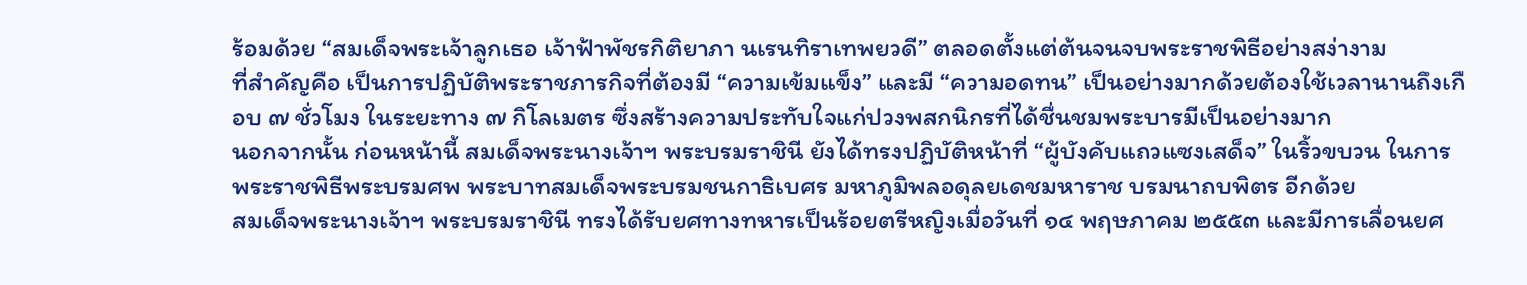ร้อมด้วย “สมเด็จพระเจ้าลูกเธอ เจ้าฟ้าพัชรกิติยาภา นเรนทิราเทพยวดี” ตลอดตั้งแต่ต้นจนจบพระราชพิธีอย่างสง่างาม
ที่สำคัญคือ เป็นการปฏิบัติพระราชภารกิจที่ต้องมี “ความเข้มแข็ง” และมี “ความอดทน” เป็นอย่างมากด้วยต้องใช้เวลานานถึงเกือบ ๗ ชั่วโมง ในระยะทาง ๗ กิโลเมตร ซึ่งสร้างความประทับใจแก่ปวงพสกนิกรที่ได้ชื่นชมพระบารมีเป็นอย่างมาก
นอกจากนั้น ก่อนหน้านี้ สมเด็จพระนางเจ้าฯ พระบรมราชินี ยังได้ทรงปฏิบัติหน้าที่ “ผู้บังคับแถวแซงเสด็จ” ในริ้วขบวน ในการพระราชพิธีพระบรมศพ พระบาทสมเด็จพระบรมชนกาธิเบศร มหาภูมิพลอดุลยเดชมหาราช บรมนาถบพิตร อีกด้วย
สมเด็จพระนางเจ้าฯ พระบรมราชินี ทรงได้รับยศทางทหารเป็นร้อยตรีหญิงเมื่อวันที่ ๑๔ พฤษภาคม ๒๕๕๓ และมีการเลื่อนยศ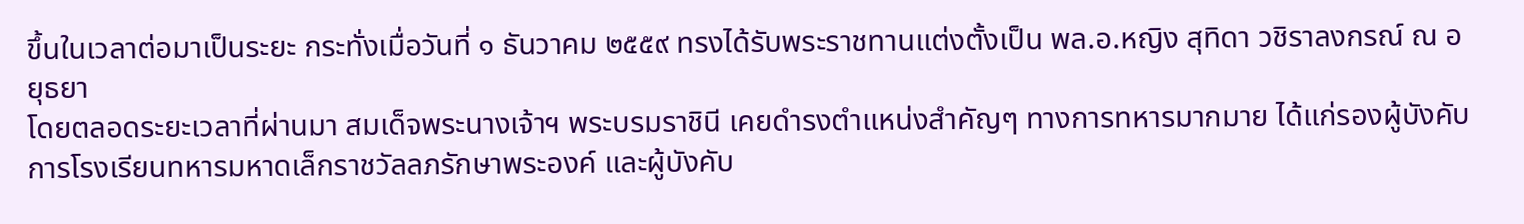ขึ้นในเวลาต่อมาเป็นระยะ กระทั่งเมื่อวันที่ ๑ ธันวาคม ๒๕๕๙ ทรงได้รับพระราชทานแต่งตั้งเป็น พล.อ.หญิง สุทิดา วชิราลงกรณ์ ณ อยุธยา
โดยตลอดระยะเวลาที่ผ่านมา สมเด็จพระนางเจ้าฯ พระบรมราชินี เคยดำรงตำแหน่งสำคัญๆ ทางการทหารมากมาย ได้แก่รองผู้บังคับการโรงเรียนทหารมหาดเล็กราชวัลลภรักษาพระองค์ และผู้บังคับ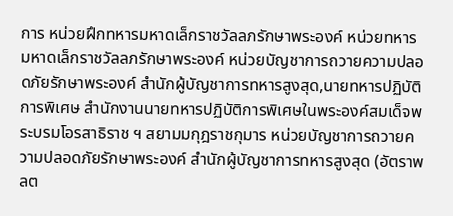การ หน่วยฝึกทหารมหาดเล็กราชวัลลภรักษาพระองค์ หน่วยทหารมหาดเล็กราชวัลลภรักษาพระองค์ หน่วยบัญชาการถวายความปลอดภัยรักษาพระองค์ สํานักผู้บัญชาการทหารสูงสุด,นายทหารปฏิบัติการพิเศษ สํานักงานนายทหารปฏิบัติการพิเศษในพระองค์สมเด็จพระบรมโอรสาธิราช ฯ สยามมกุฎราชกุมาร หน่วยบัญชาการถวายความปลอดภัยรักษาพระองค์ สํานักผู้บัญชาการทหารสูงสุด (อัตราพลต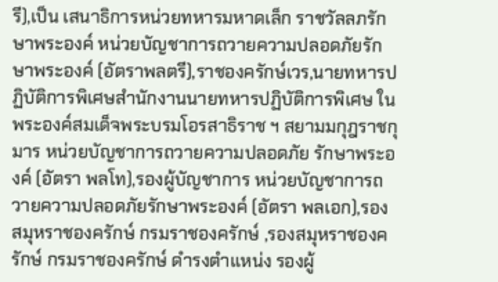รี),เป็น เสนาธิการหน่วยทหารมหาดเล็ก ราชวัลลภรักษาพระองค์ หน่วยบัญชาการถวายความปลอดภัยรักษาพระองค์ (อัตราพลตรี),ราชองครักษ์เวร,นายทหารปฏิบัติการพิเศษสํานักงานนายทหารปฏิบัติการพิเศษ ในพระองค์สมเด็จพระบรมโอรสาธิราช ฯ สยามมกุฎราชกุมาร หน่วยบัญชาการถวายความปลอดภัย รักษาพระองค์ (อัตรา พลโท),รองผู้บัญชาการ หน่วยบัญชาการถวายความปลอดภัยรักษาพระองค์ (อัตรา พลเอก),รองสมุหราชองครักษ์ กรมราชองครักษ์ ,รองสมุหราชองครักษ์ กรมราชองครักษ์ ดํารงตําแหน่ง รองผู้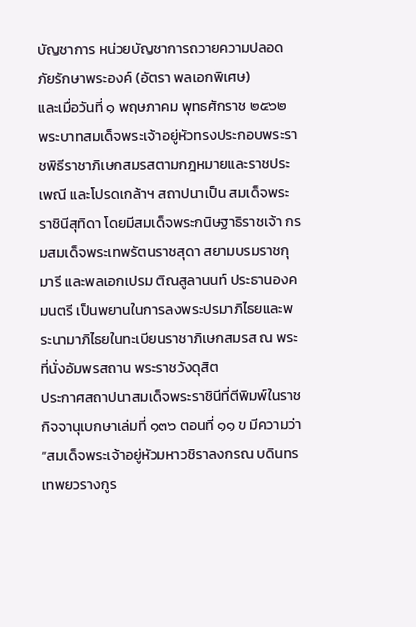บัญชาการ หน่วยบัญชาการถวายความปลอดภัยรักษาพระองค์ (อัตรา พลเอกพิเศษ)
และเมื่อวันที่ ๑ พฤษภาคม พุทธศักราช ๒๕๖๒ พระบาทสมเด็จพระเจ้าอยู่หัวทรงประกอบพระราชพิธีราชาภิเษกสมรสตามกฎหมายและราชประเพณี และโปรดเกล้าฯ สถาปนาเป็น สมเด็จพระราชินีสุทิดา โดยมีสมเด็จพระกนิษฐาธิราชเจ้า กรมสมเด็จพระเทพรัตนราชสุดา สยามบรมราชกุมารี และพลเอกเปรม ติณสูลานนท์ ประธานองคมนตรี เป็นพยานในการลงพระปรมาภิไธยและพระนามาภิไธยในทะเบียนราชาภิเษกสมรส ณ พระที่นั่งอัมพรสถาน พระราชวังดุสิต
ประกาศสถาปนาสมเด็จพระราชินีที่ตีพิมพ์ในราชกิจจานุเบกษาเล่มที่ ๑๓๖ ตอนที่ ๑๑ ข มีความว่า “สมเด็จพระเจ้าอยู่หัวมหาวชิราลงกรณ บดินทรเทพยวรางกูร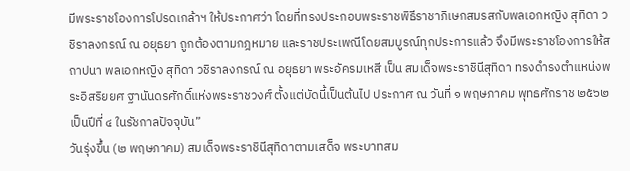มีพระราชโองการโปรดเกล้าฯ ให้ประกาศว่า โดยที่ทรงประกอบพระราชพิธีราชาภิเษกสมรสกับพลเอกหญิง สุทิดา วชิราลงกรณ์ ณ อยุธยา ถูกต้องตามกฎหมาย และราชประเพณีโดยสมบูรณ์ทุกประการแล้ว จึงมีพระราชโองการให้สถาปนา พลเอกหญิง สุทิดา วชิราลงกรณ์ ณ อยุธยา พระอัครมเหสี เป็น สมเด็จพระราชินีสุทิดา ทรงดำรงตำแหน่งพระอิสริยยศ ฐานันดรศักดิ์แห่งพระราชวงศ์ ตั้งแต่บัดนี้เป็นต้นไป ประกาศ ณ วันที่ ๑ พฤษภาคม พุทธศักราช ๒๕๖๒ เป็นปีที่ ๔ ในรัชกาลปัจจุบัน”
วันรุ่งขึ้น (๒ พฤษภาคม) สมเด็จพระราชินีสุทิดาตามเสด็จ พระบาทสม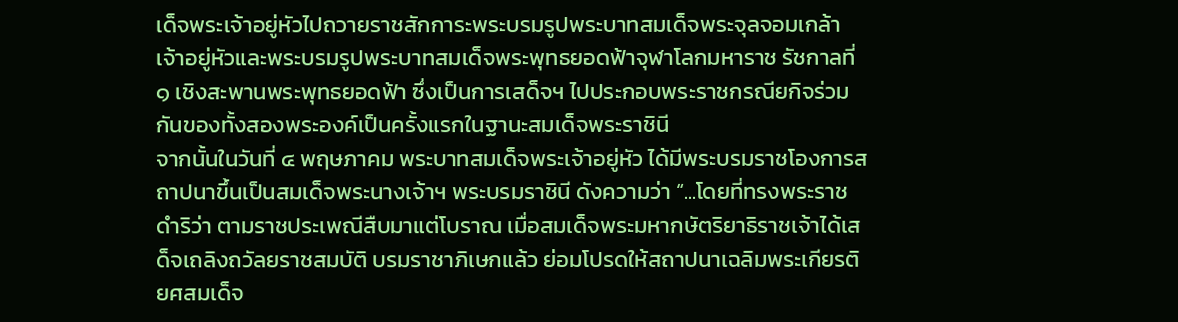เด็จพระเจ้าอยู่หัวไปถวายราชสักการะพระบรมรูปพระบาทสมเด็จพระจุลจอมเกล้าเจ้าอยู่หัวและพระบรมรูปพระบาทสมเด็จพระพุทธยอดฟ้าจุฬาโลกมหาราช รัชกาลที่ ๑ เชิงสะพานพระพุทธยอดฟ้า ซึ่งเป็นการเสด็จฯ ไปประกอบพระราชกรณียกิจร่วมกันของทั้งสองพระองค์เป็นครั้งแรกในฐานะสมเด็จพระราชินี
จากนั้นในวันที่ ๔ พฤษภาคม พระบาทสมเด็จพระเจ้าอยู่หัว ได้มีพระบรมราชโองการสถาปนาขึ้นเป็นสมเด็จพระนางเจ้าฯ พระบรมราชินี ดังความว่า “...โดยที่ทรงพระราชดำริว่า ตามราชประเพณีสืบมาแต่โบราณ เมื่อสมเด็จพระมหากษัตริยาธิราชเจ้าได้เสด็จเถลิงถวัลยราชสมบัติ บรมราชาภิเษกแล้ว ย่อมโปรดให้สถาปนาเฉลิมพระเกียรติยศสมเด็จ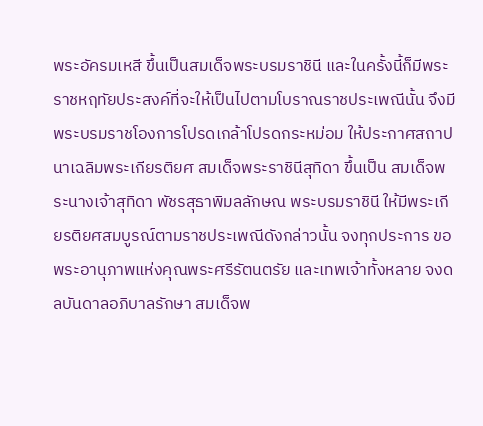พระอัครมเหสี ขึ้นเป็นสมเด็จพระบรมราชินี และในครั้งนี้ก็มีพระราชหฤทัยประสงค์ที่จะให้เป็นไปตามโบราณราชประเพณีนั้น จึงมีพระบรมราชโองการโปรดเกล้าโปรดกระหม่อม ให้ประกาศสถาปนาเฉลิมพระเกียรติยศ สมเด็จพระราชินีสุทิดา ขึ้นเป็น สมเด็จพระนางเจ้าสุทิดา พัชรสุธาพิมลลักษณ พระบรมราชินี ให้มีพระเกียรติยศสมบูรณ์ตามราชประเพณีดังกล่าวนั้น จงทุกประการ ขอพระอานุภาพแห่งคุณพระศรีรัตนตรัย และเทพเจ้าทั้งหลาย จงดลบันดาลอภิบาลรักษา สมเด็จพ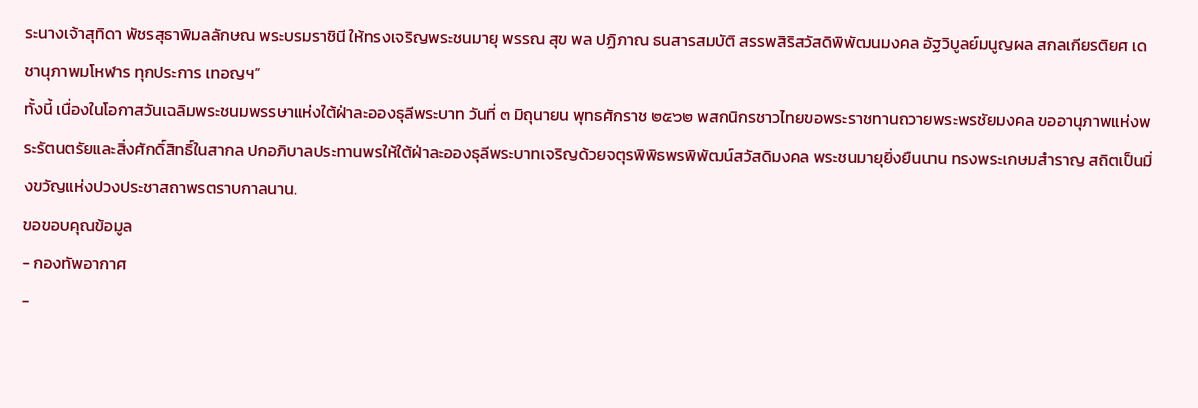ระนางเจ้าสุทิดา พัชรสุธาพิมลลักษณ พระบรมราชินี ให้ทรงเจริญพระชนมายุ พรรณ สุข พล ปฏิภาณ ธนสารสมบัติ สรรพสิริสวัสดิพิพัฒนมงคล อัฐวิบูลย์มนูญผล สกลเกียรติยศ เดชานุภาพมโหฬาร ทุกประการ เทอญฯ”
ทั้งนี้ เนื่องในโอกาสวันเฉลิมพระชนมพรรษาแห่งใต้ฝ่าละอองธุลีพระบาท วันที่ ๓ มิถุนายน พุทธศักราช ๒๕๖๒ พสกนิกรชาวไทยขอพระราชทานถวายพระพรชัยมงคล ขออานุภาพแห่งพระรัตนตรัยและสิ่งศักดิ์สิทธิ์ในสากล ปกอภิบาลประทานพรให้ใต้ฝ่าละอองธุลีพระบาทเจริญด้วยจตุรพิพิธพรพิพัฒน์สวัสดิมงคล พระชนมายุยิ่งยืนนาน ทรงพระเกษมสำราญ สถิตเป็นมิ่งขวัญแห่งปวงประชาสถาพรตราบกาลนาน.
ขอขอบคุณข้อมูล
- กองทัพอากาศ
-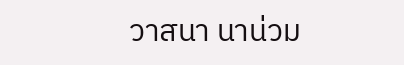วาสนา นาน่วม